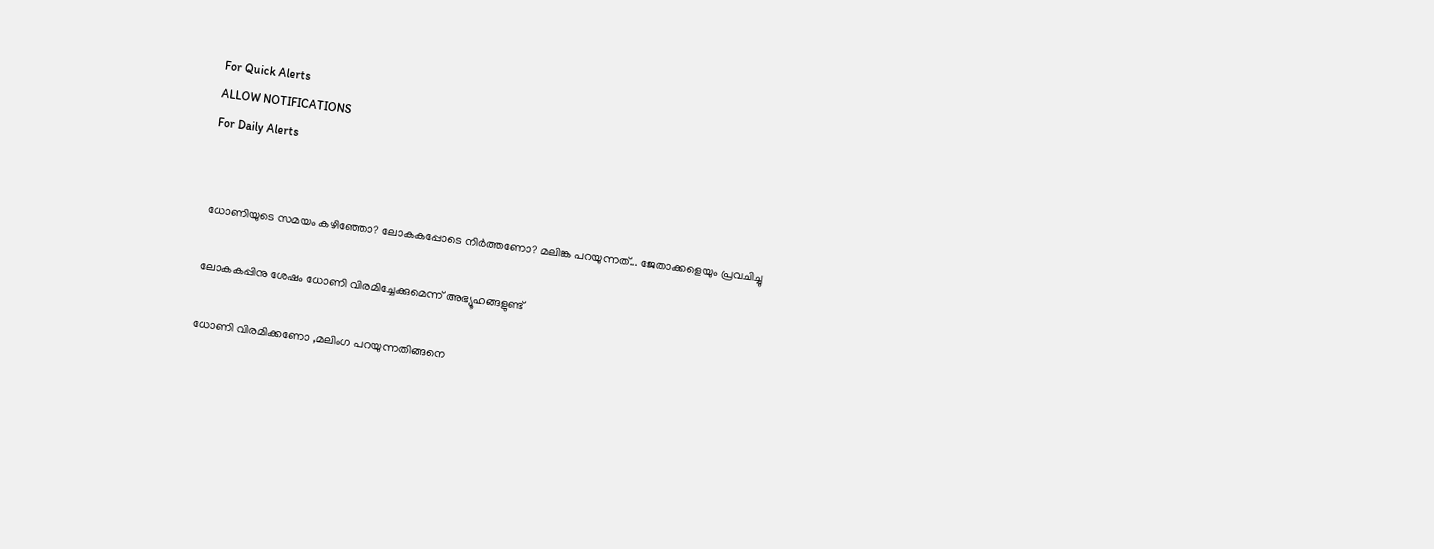For Quick Alerts
ALLOW NOTIFICATIONS
For Daily Alerts


ധോണിയുടെ സമയം കഴിഞ്ഞോ? ലോകകപ്പോടെ നിര്‍ത്തണോ? മലിങ്ക പറയുന്നത്... ജേതാക്കളെയും പ്രവചിച്ചു

ലോകകപ്പിനു ശേഷം ധോണി വിരമിച്ചേക്കുമെന്ന് അഭ്യൂഹങ്ങളുണ്ട്

ധോണി വിരമിക്കണോ ,മലിംഗ പറയുന്നതിങ്ങനെ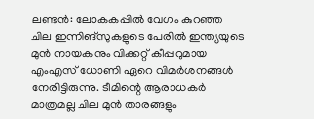ലണ്ടന്‍: ലോകകപ്പില്‍ വേഗം കുറഞ്ഞ ചില ഇന്നിങ്‌സുകളുടെ പേരില്‍ ഇന്ത്യയുടെ മുന്‍ നായകനും വിക്കറ്റ് കീപ്പറുമായ എംഎസ് ധോണി ഏറെ വിമര്‍ശനങ്ങള്‍ നേരിട്ടിരുന്നു. ടീമിന്റെ ആരാധകര്‍ മാത്രമല്ല ചില മുന്‍ താരങ്ങളും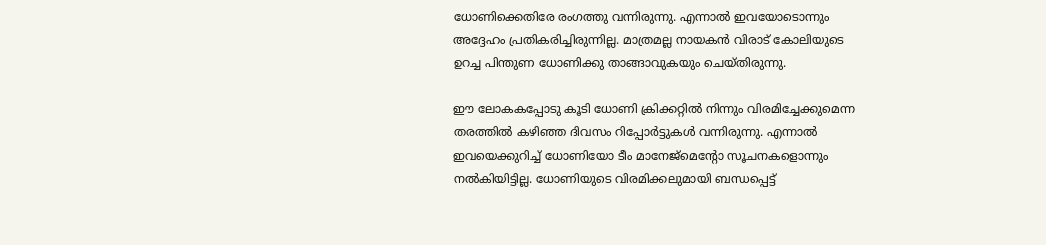ധോണിക്കെതിരേ രംഗത്തു വന്നിരുന്നു. എന്നാല്‍ ഇവയോടൊന്നും അദ്ദേഹം പ്രതികരിച്ചിരുന്നില്ല. മാത്രമല്ല നായകന്‍ വിരാട് കോലിയുടെ ഉറച്ച പിന്തുണ ധോണിക്കു താങ്ങാവുകയും ചെയ്തിരുന്നു.

ഈ ലോകകപ്പോടു കൂടി ധോണി ക്രിക്കറ്റില്‍ നിന്നും വിരമിച്ചേക്കുമെന്ന തരത്തില്‍ കഴിഞ്ഞ ദിവസം റിപ്പോര്‍ട്ടുകള്‍ വന്നിരുന്നു. എന്നാല്‍ ഇവയെക്കുറിച്ച് ധോണിയോ ടീം മാനേജ്‌മെന്റോ സൂചനകളൊന്നും നല്‍കിയിട്ടില്ല. ധോണിയുടെ വിരമിക്കലുമായി ബന്ധപ്പെട്ട്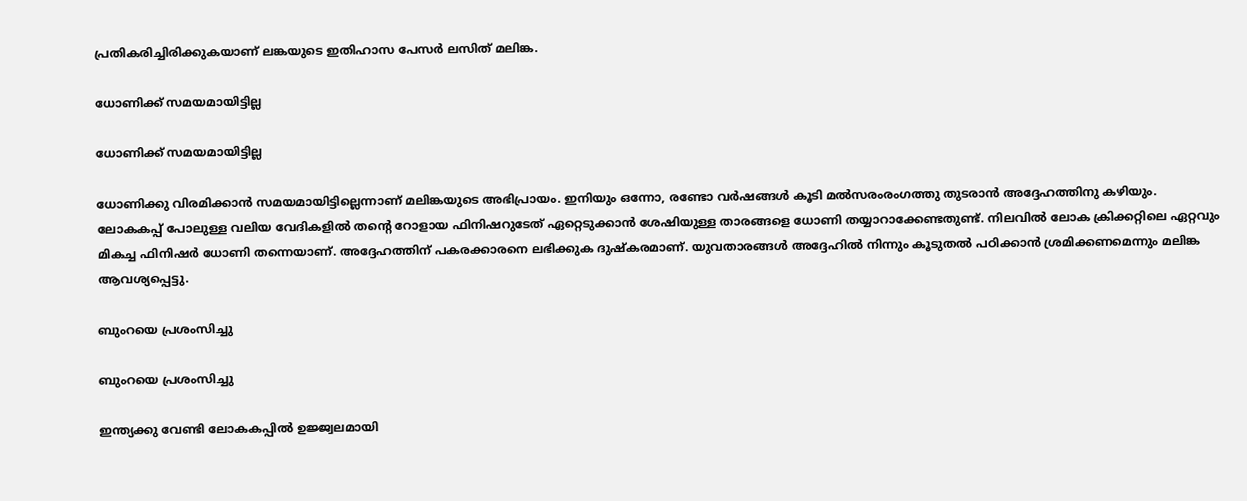പ്രതികരിച്ചിരിക്കുകയാണ് ലങ്കയുടെ ഇതിഹാസ പേസര്‍ ലസിത് മലിങ്ക.

ധോണിക്ക് സമയമായിട്ടില്ല

ധോണിക്ക് സമയമായിട്ടില്ല

ധോണിക്കു വിരമിക്കാന്‍ സമയമായിട്ടില്ലെന്നാണ് മലിങ്കയുടെ അഭിപ്രായം. ഇനിയും ഒന്നോ, രണ്ടോ വര്‍ഷങ്ങള്‍ കൂടി മല്‍സരംരംഗത്തു തുടരാന്‍ അദ്ദേഹത്തിനു കഴിയും.
ലോകകപ്പ് പോലുള്ള വലിയ വേദികളില്‍ തന്റെ റോളായ ഫിനിഷറുടേത് ഏറ്റെടുക്കാന്‍ ശേഷിയുള്ള താരങ്ങളെ ധോണി തയ്യാറാക്കേണ്ടതുണ്ട്. നിലവില്‍ ലോക ക്രിക്കറ്റിലെ ഏറ്റവും മികച്ച ഫിനിഷര്‍ ധോണി തന്നെയാണ്. അദ്ദേഹത്തിന് പകരക്കാരനെ ലഭിക്കുക ദുഷ്‌കരമാണ്. യുവതാരങ്ങള്‍ അദ്ദേഹില്‍ നിന്നും കൂടുതല്‍ പഠിക്കാന്‍ ശ്രമിക്കണമെന്നും മലിങ്ക ആവശ്യപ്പെട്ടു.

ബുംറയെ പ്രശംസിച്ചു

ബുംറയെ പ്രശംസിച്ചു

ഇന്ത്യക്കു വേണ്ടി ലോകകപ്പില്‍ ഉജ്ജ്വലമായി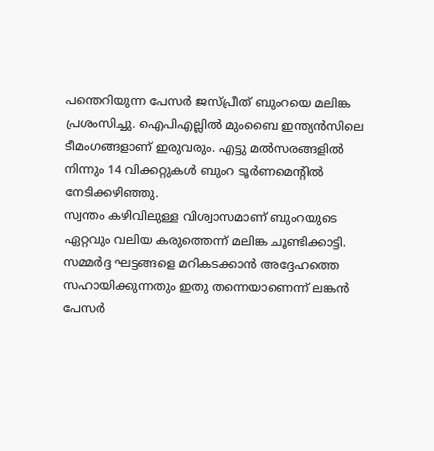പന്തെറിയുന്ന പേസര്‍ ജസ്പ്രീത് ബുംറയെ മലിങ്ക പ്രശംസിച്ചു. ഐപിഎല്ലില്‍ മുംബൈ ഇന്ത്യന്‍സിലെ ടീമംഗങ്ങളാണ് ഇരുവരും. എട്ടു മല്‍സരങ്ങളില്‍ നിന്നും 14 വിക്കറ്റുകള്‍ ബുംറ ടൂര്‍ണമെന്റില്‍ നേടിക്കഴിഞ്ഞു.
സ്വന്തം കഴിവിലുള്ള വിശ്വാസമാണ് ബുംറയുടെ ഏറ്റവും വലിയ കരുത്തെന്ന് മലിങ്ക ചൂണ്ടിക്കാട്ടി. സമ്മര്‍ദ്ദ ഘട്ടങ്ങളെ മറികടക്കാന്‍ അദ്ദേഹത്തെ സഹായിക്കുന്നതും ഇതു തന്നെയാണെന്ന് ലങ്കന്‍ പേസര്‍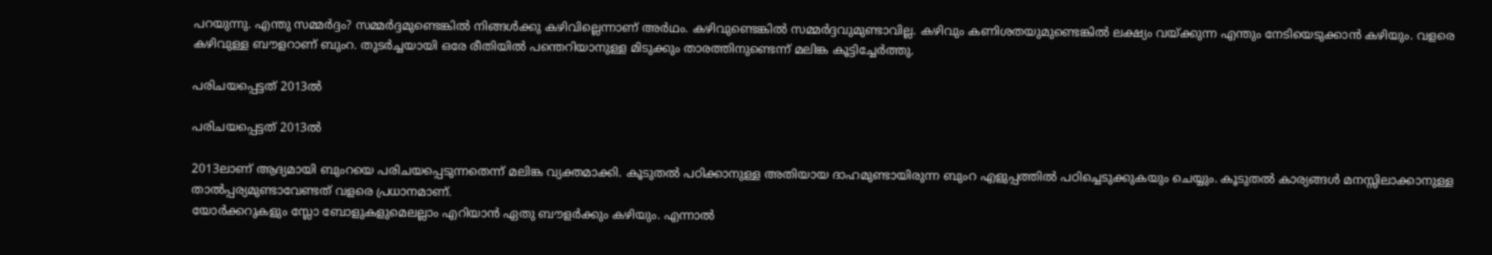പറയുന്നു. എന്തു സമ്മര്‍ദ്ദം? സമ്മര്‍ദ്ദമുണ്ടെങ്കില്‍ നിങ്ങള്‍ക്കു കഴിവില്ലെന്നാണ് അര്‍ഥം. കഴിവുണ്ടെങ്കില്‍ സമ്മര്‍ദ്ദവുമുണ്ടാവില്ല. കഴിവും കണിശതയുമുണ്ടെങ്കില്‍ ലക്ഷ്യം വയ്ക്കുന്ന എന്തും നേടിയെടുക്കാന്‍ കഴിയും. വളരെ കഴിവുള്ള ബൗളറാണ് ബുംറ. തുടര്‍ച്ചയായി ഒരേ രീതിയില്‍ പന്തെറിയാനുള്ള മിടുക്കും താരത്തിനുണ്ടെന്ന് മലിങ്ക കൂട്ടിച്ചേര്‍ത്തു.

പരിചയപ്പെട്ടത് 2013ല്‍

പരിചയപ്പെട്ടത് 2013ല്‍

2013ലാണ് ആദ്യമായി ബുംറയെ പരിചയപ്പെടുന്നതെന്ന് മലിങ്ക വ്യക്തമാക്കി. കൂടുതല്‍ പഠിക്കാനുള്ള അതിയായ ദാഹമുണ്ടായിരുന്ന ബുംറ എളുപ്പത്തില്‍ പഠിച്ചെടുക്കുകയും ചെയ്യും. കൂടുതല്‍ കാര്യങ്ങള്‍ മനസ്സിലാക്കാനുള്ള താല്‍പ്പര്യമുണ്ടാവേണ്ടത് വളരെ പ്രധാനമാണ്.
യോര്‍ക്കറുകളും സ്ലോ ബോളുകളുമെലല്ലാം എറിയാന്‍ ഏതു ബൗളര്‍ക്കും കഴിയും. എന്നാല്‍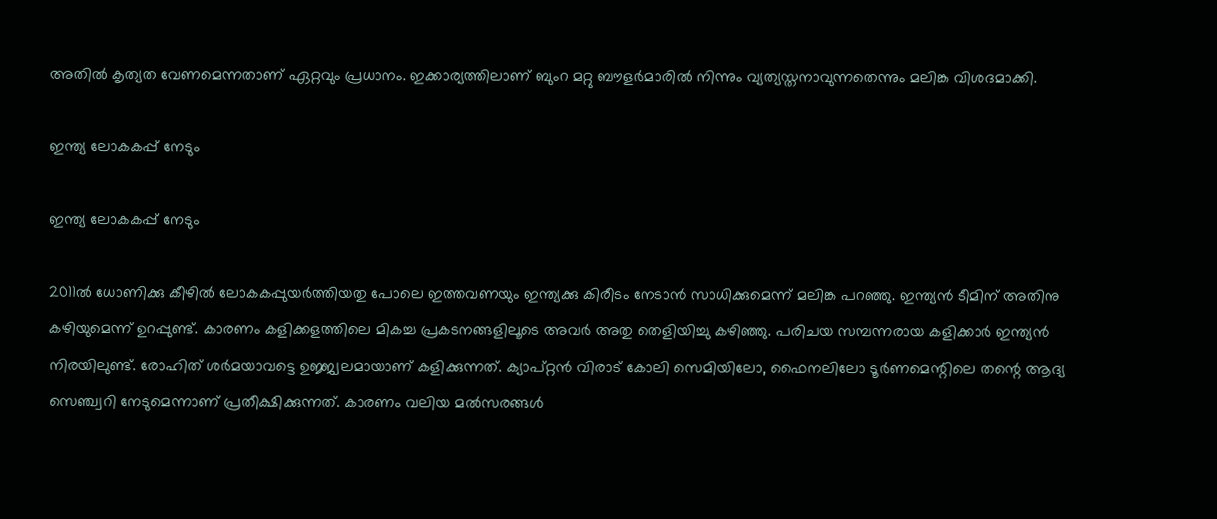അതില്‍ കൃത്യത വേണമെന്നതാണ് ഏറ്റവും പ്രധാനം. ഇക്കാര്യത്തിലാണ് ബുംറ മറ്റു ബൗളര്‍മാരില്‍ നിന്നും വ്യത്യസ്തനാവുന്നതെന്നും മലിങ്ക വിശദമാക്കി.

ഇന്ത്യ ലോകകപ്പ് നേടും

ഇന്ത്യ ലോകകപ്പ് നേടും

2011ല്‍ ധോണിക്കു കീഴില്‍ ലോകകപ്പുയര്‍ത്തിയതു പോലെ ഇത്തവണയും ഇന്ത്യക്കു കിരീടം നേടാന്‍ സാധിക്കുമെന്ന് മലിങ്ക പറഞ്ഞു. ഇന്ത്യന്‍ ടീമിന് അതിനു കഴിയുമെന്ന് ഉറപ്പുണ്ട്. കാരണം കളിക്കളത്തിലെ മികച്ച പ്രകടനങ്ങളിലൂടെ അവര്‍ അതു തെളിയിച്ചു കഴിഞ്ഞു. പരിചയ സമ്പന്നരായ കളിക്കാര്‍ ഇന്ത്യന്‍ നിരയിലുണ്ട്. രോഹിത് ശര്‍മയാവട്ടെ ഉജ്ജ്വലമായാണ് കളിക്കുന്നത്. ക്യാപ്റ്റന്‍ വിരാട് കോലി സെമിയിലോ, ഫൈനലിലോ ടൂര്‍ണമെന്റിലെ തന്റെ ആദ്യ സെഞ്ച്വറി നേടുമെന്നാണ് പ്രതീക്ഷിക്കുന്നത്. കാരണം വലിയ മല്‍സരങ്ങള്‍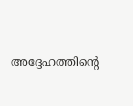അദ്ദേഹത്തിന്റെ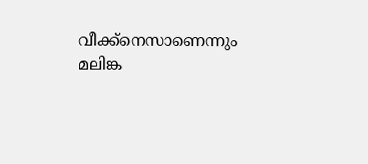വീക്ക്‌നെസാണെന്നും മലിങ്ക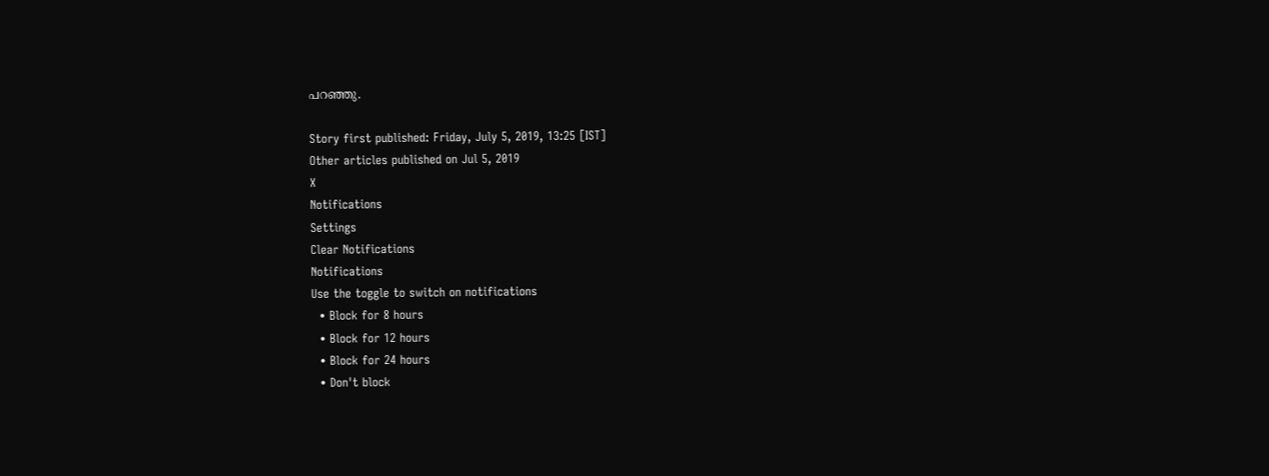പറഞ്ഞു.

Story first published: Friday, July 5, 2019, 13:25 [IST]
Other articles published on Jul 5, 2019
X
Notifications
Settings
Clear Notifications
Notifications
Use the toggle to switch on notifications
  • Block for 8 hours
  • Block for 12 hours
  • Block for 24 hours
  • Don't block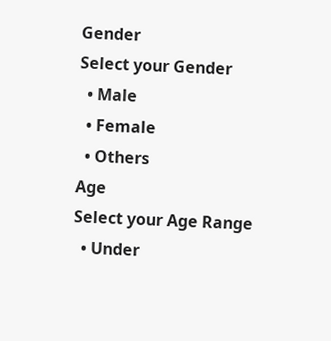Gender
Select your Gender
  • Male
  • Female
  • Others
Age
Select your Age Range
  • Under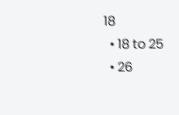18
  • 18 to 25
  • 26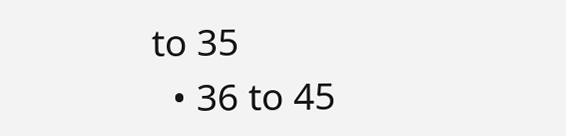to 35
  • 36 to 45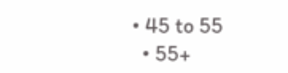• 45 to 55
  • 55+